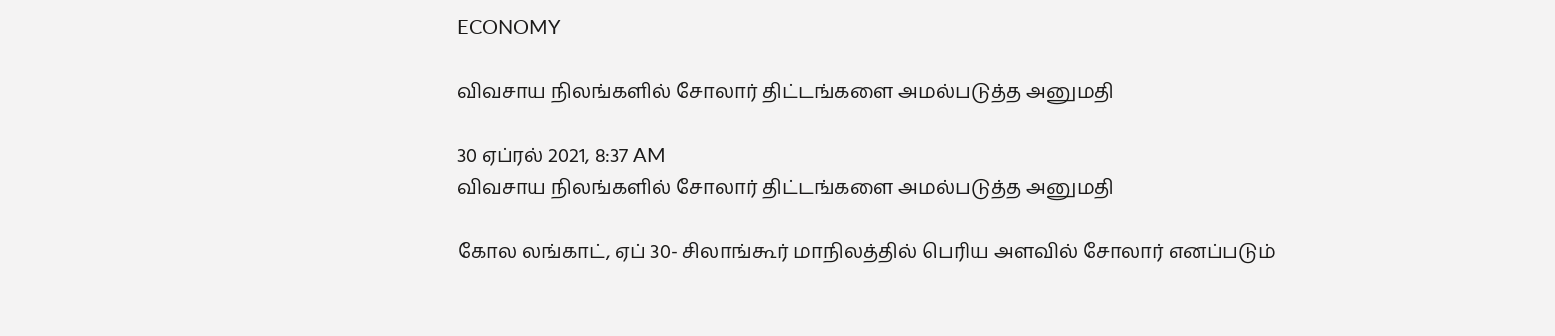ECONOMY

விவசாய நிலங்களில் சோலார் திட்டங்களை அமல்படுத்த அனுமதி

30 ஏப்ரல் 2021, 8:37 AM
விவசாய நிலங்களில் சோலார் திட்டங்களை அமல்படுத்த அனுமதி

கோல லங்காட், ஏப் 30- சிலாங்கூர் மாநிலத்தில் பெரிய அளவில் சோலார் எனப்படும்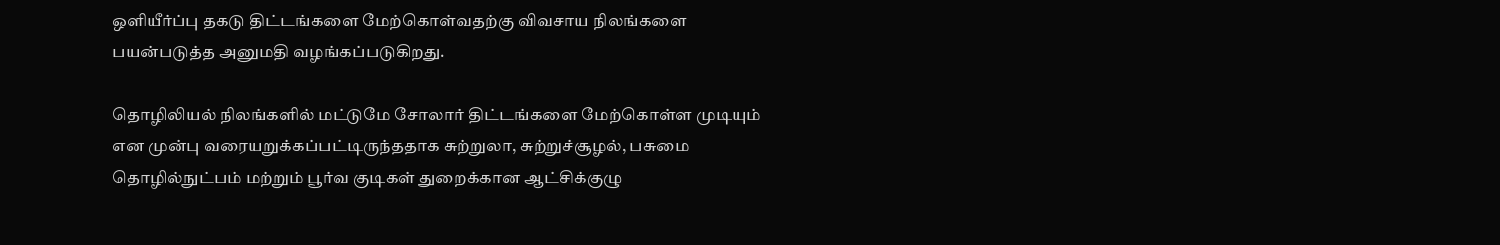ஒளியீர்ப்பு தகடு திட்டங்களை மேற்கொள்வதற்கு விவசாய நிலங்களை பயன்படுத்த அனுமதி வழங்கப்படுகிறது.

தொழிலியல் நிலங்களில் மட்டுமே சோலார் திட்டங்களை மேற்கொள்ள முடியும் என முன்பு வரையறுக்கப்பட்டிருந்ததாக சுற்றுலா, சுற்றுச்சூழல், பசுமை தொழில்நுட்பம் மற்றும் பூர்வ குடிகள் துறைக்கான ஆட்சிக்குழு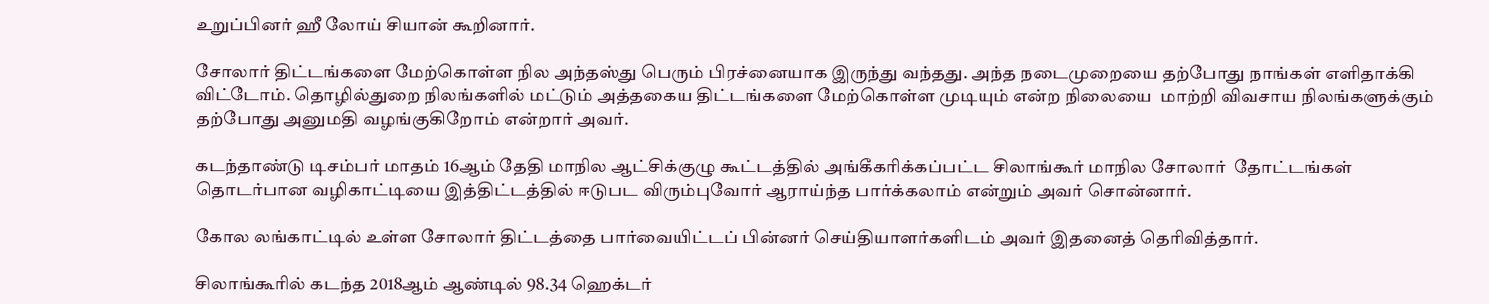உறுப்பினர் ஹீ லோய் சியான் கூறினார்.

சோலார் திட்டங்களை மேற்கொள்ள நில அந்தஸ்து பெரும் பிரச்னையாக இருந்து வந்தது. அந்த நடைமுறையை தற்போது நாங்கள் எளிதாக்கி விட்டோம். தொழில்துறை நிலங்களில் மட்டும் அத்தகைய திட்டங்களை மேற்கொள்ள முடியும் என்ற நிலையை  மாற்றி விவசாய நிலங்களுக்கும் தற்போது அனுமதி வழங்குகிறோம் என்றார் அவர்.

கடந்தாண்டு டிசம்பர் மாதம் 16ஆம் தேதி மாநில ஆட்சிக்குழு கூட்டத்தில் அங்கீகரிக்கப்பட்ட சிலாங்கூர் மாநில சோலார்  தோட்டங்கள் தொடர்பான வழிகாட்டியை இத்திட்டத்தில் ஈடுபட விரும்புவோர் ஆராய்ந்த பார்க்கலாம் என்றும் அவர் சொன்னார்.

கோல லங்காட்டில் உள்ள சோலார் திட்டத்தை பார்வையிட்டப் பின்னர் செய்தியாளர்களிடம் அவர் இதனைத் தெரிவித்தார்.

சிலாங்கூரில் கடந்த 2018ஆம் ஆண்டில் 98.34 ஹெக்டர்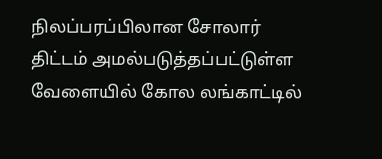நிலப்பரப்பிலான சோலார் திட்டம் அமல்படுத்தப்பட்டுள்ள வேளையில் கோல லங்காட்டில்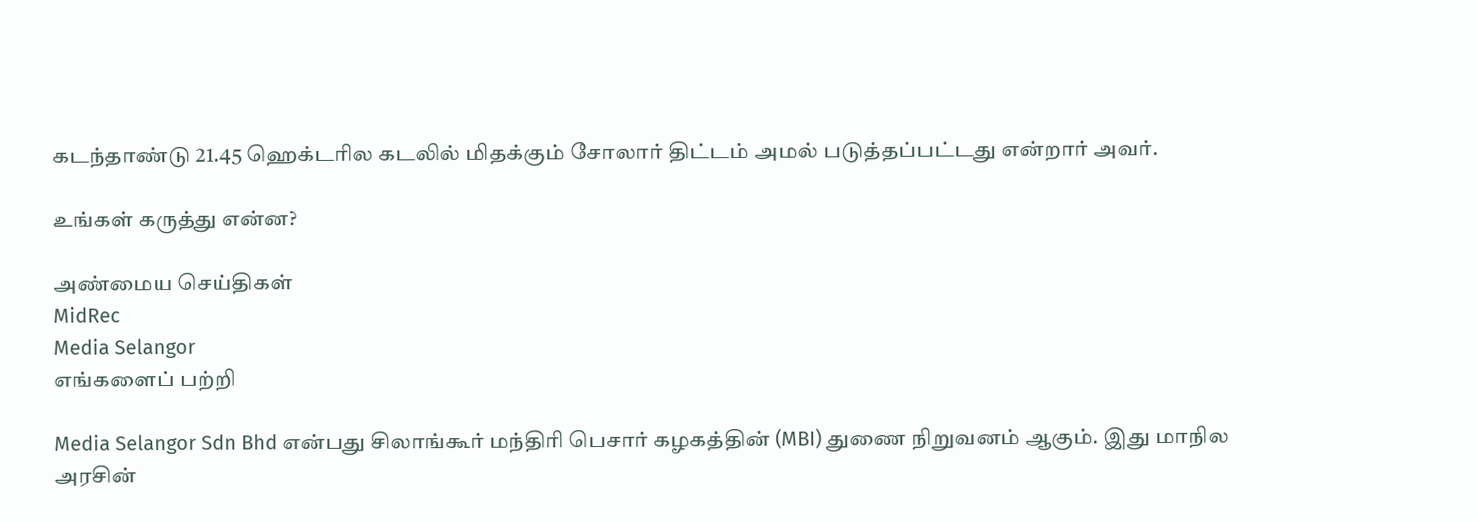கடந்தாண்டு 21.45 ஹெக்டரில கடலில் மிதக்கும் சோலார் திட்டம் அமல் படுத்தப்பட்டது என்றார் அவர்.

உங்கள் கருத்து என்ன?

அண்மைய செய்திகள்
MidRec
Media Selangor
எங்களைப் பற்றி

Media Selangor Sdn Bhd என்பது சிலாங்கூர் மந்திரி பெசார் கழகத்தின் (MBI) துணை நிறுவனம் ஆகும். இது மாநில அரசின்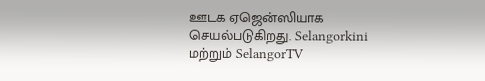ஊடக ஏஜென்ஸியாக செயல்படுகிறது. Selangorkini மற்றும் SelangorTV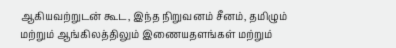ஆகியவற்றுடன் கூட, இந்த நிறுவனம் சீனம், தமிழும் மற்றும் ஆங்கிலத்திலும் இணையதளங்கள் மற்றும்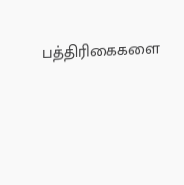பத்திரிகைகளை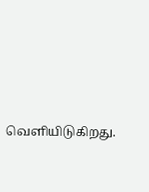வெளியிடுகிறது.